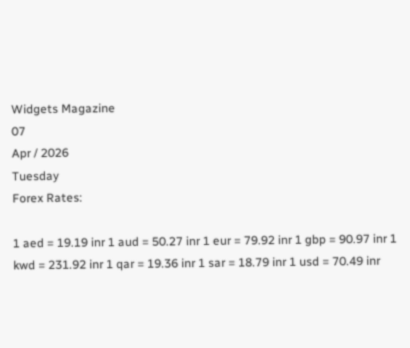Widgets Magazine
07
Apr / 2026
Tuesday
Forex Rates:

1 aed = 19.19 inr 1 aud = 50.27 inr 1 eur = 79.92 inr 1 gbp = 90.97 inr 1 kwd = 231.92 inr 1 qar = 19.36 inr 1 sar = 18.79 inr 1 usd = 70.49 inr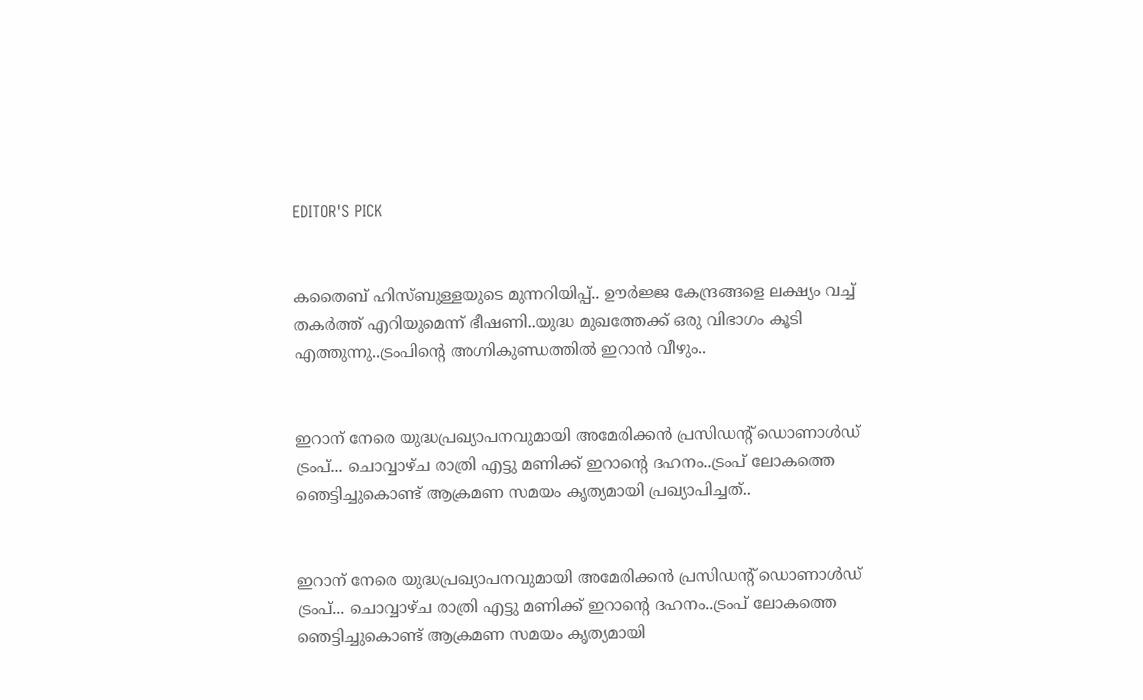EDITOR'S PICK


കതൈബ് ഹിസ്ബുള്ളയുടെ മുന്നറിയിപ്പ്.. ഊര്‍ജ്ജ കേന്ദ്രങ്ങളെ ലക്ഷ്യം വച്ച് തകർത്ത് എറിയുമെന്ന് ഭീഷണി..യുദ്ധ മുഖത്തേക്ക് ഒരു വിഭാഗം കൂടി എത്തുന്നു..ട്രംപിന്റെ അഗ്നികുണ്ഡത്തിൽ ഇറാൻ വീഴും..


ഇറാന് നേരെ യുദ്ധപ്രഖ്യാപനവുമായി അമേരിക്കന്‍ പ്രസിഡന്റ് ഡൊണാള്‍ഡ് ട്രംപ്... ചൊവ്വാഴ്ച രാത്രി എട്ടു മണിക്ക് ഇറാന്റെ ദഹനം..ട്രംപ് ലോകത്തെ ഞെട്ടിച്ചുകൊണ്ട് ആക്രമണ സമയം കൃത്യമായി പ്രഖ്യാപിച്ചത്..


ഇറാന് നേരെ യുദ്ധപ്രഖ്യാപനവുമായി അമേരിക്കന്‍ പ്രസിഡന്റ് ഡൊണാള്‍ഡ് ട്രംപ്... ചൊവ്വാഴ്ച രാത്രി എട്ടു മണിക്ക് ഇറാന്റെ ദഹനം..ട്രംപ് ലോകത്തെ ഞെട്ടിച്ചുകൊണ്ട് ആക്രമണ സമയം കൃത്യമായി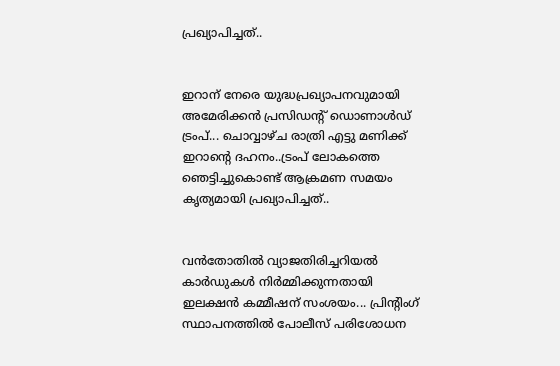പ്രഖ്യാപിച്ചത്..


ഇറാന് നേരെ യുദ്ധപ്രഖ്യാപനവുമായി അമേരിക്കന്‍ പ്രസിഡന്റ് ഡൊണാള്‍ഡ് ട്രംപ്... ചൊവ്വാഴ്ച രാത്രി എട്ടു മണിക്ക് ഇറാന്റെ ദഹനം..ട്രംപ് ലോകത്തെ ഞെട്ടിച്ചുകൊണ്ട് ആക്രമണ സമയം കൃത്യമായി പ്രഖ്യാപിച്ചത്..


വൻതോതിൽ വ്യാജതിരിച്ചറിയൽ കാർഡുകൾ നിർമ്മിക്കുന്നതായി ഇലക്ഷൻ കമ്മീഷന് സംശയം... പ്രിന്റിംഗ് സ്ഥാപനത്തിൽ പോലീസ് പരിശോധന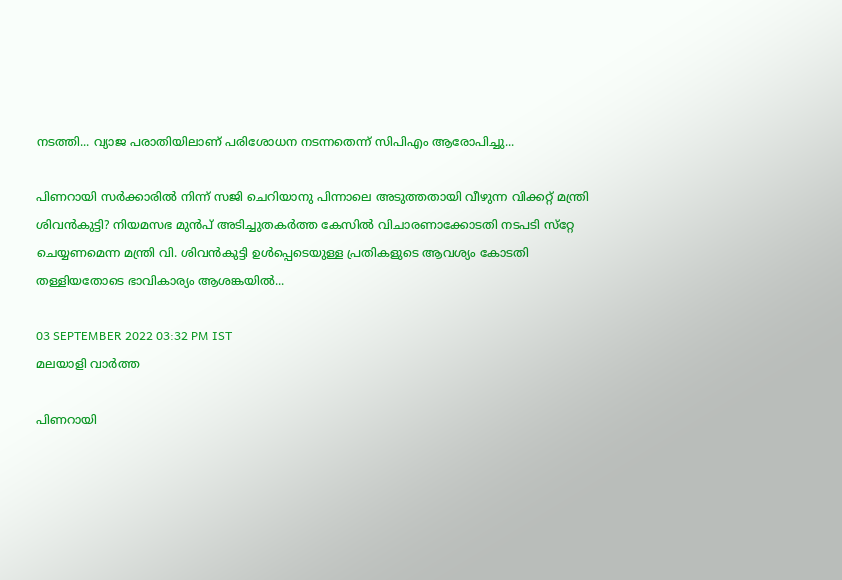നടത്തി... വ്യാജ പരാതിയിലാണ് പരിശോധന നടന്നതെന്ന് സിപിഎം ആരോപിച്ചു...

പിണറായി സര്‍ക്കാരില്‍ നിന്ന് സജി ചെറിയാനു പിന്നാലെ അടുത്തതായി വീഴുന്ന വിക്കറ്റ് മന്ത്രി ശിവന്‍കുട്ടി? നിയമസഭ മുന്‍പ് അടിച്ചുതകര്‍ത്ത കേസില്‍ വിചാരണാക്കോടതി നടപടി സ്‌റ്റേ ചെയ്യണമെന്ന മന്ത്രി വി. ശിവന്‍കുട്ടി ഉള്‍പ്പെടെയുള്ള പ്രതികളുടെ ആവശ്യം കോടതി തള്ളിയതോടെ ഭാവികാര്യം ആശങ്കയിൽ...

03 SEPTEMBER 2022 03:32 PM IST
മലയാളി വാര്‍ത്ത

പിണറായി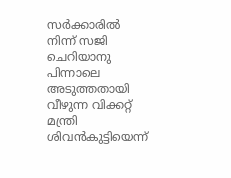സര്‍ക്കാരില്‍ നിന്ന് സജി ചെറിയാനു പിന്നാലെ അടുത്തതായി വീഴുന്ന വിക്കറ്റ് മന്ത്രി ശിവന്‍കുട്ടിയെന്ന്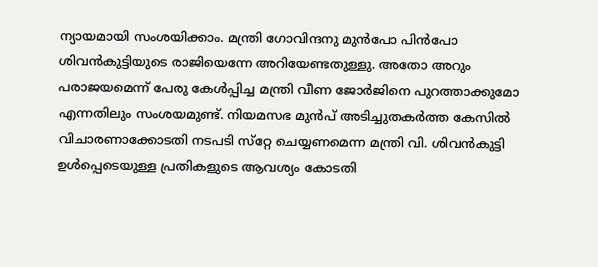ന്യായമായി സംശയിക്കാം. മന്ത്രി ഗോവിന്ദനു മുന്‍പോ പിന്‍പോ ശിവന്‍കുട്ടിയുടെ രാജിയെന്നേ അറിയേണ്ടതുള്ളു. അതോ അറും പരാജയമെന്ന് പേരു കേള്‍പ്പിച്ച മന്ത്രി വീണ ജോര്‍ജിനെ പുറത്താക്കുമോ എന്നതിലും സംശയമുണ്ട്. നിയമസഭ മുന്‍പ് അടിച്ചുതകര്‍ത്ത കേസില്‍ വിചാരണാക്കോടതി നടപടി സ്‌റ്റേ ചെയ്യണമെന്ന മന്ത്രി വി. ശിവന്‍കുട്ടി ഉള്‍പ്പെടെയുള്ള പ്രതികളുടെ ആവശ്യം കോടതി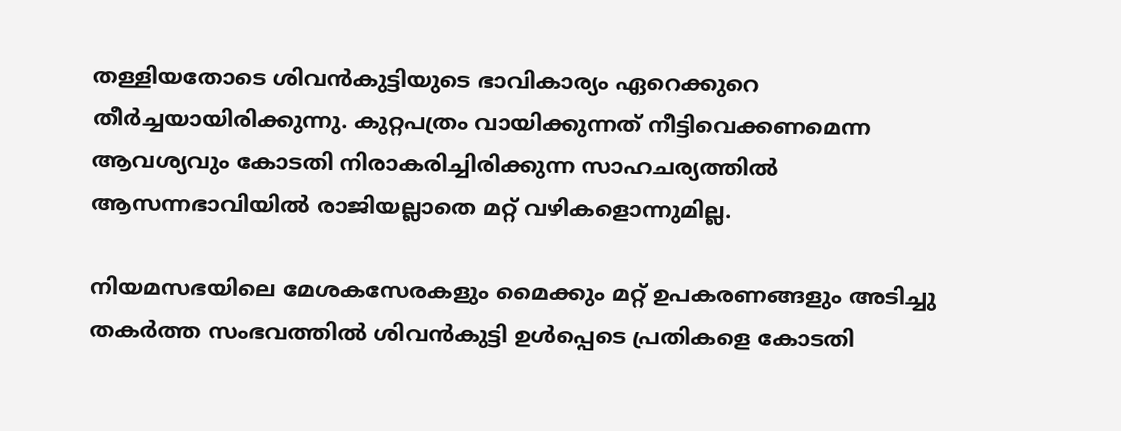തള്ളിയതോടെ ശിവന്‍കുട്ടിയുടെ ഭാവികാര്യം ഏറെക്കുറെ തീര്‍ച്ചയായിരിക്കുന്നു. കുറ്റപത്രം വായിക്കുന്നത് നീട്ടിവെക്കണമെന്ന ആവശ്യവും കോടതി നിരാകരിച്ചിരിക്കുന്ന സാഹചര്യത്തില്‍ ആസന്നഭാവിയില്‍ രാജിയല്ലാതെ മറ്റ് വഴികളൊന്നുമില്ല.

നിയമസഭയിലെ മേശകസേരകളും മൈക്കും മറ്റ് ഉപകരണങ്ങളും അടിച്ചു തകര്‍ത്ത സംഭവത്തില്‍ ശിവന്‍കുട്ടി ഉള്‍പ്പെടെ പ്രതികളെ കോടതി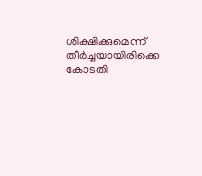ശിക്ഷിക്കുമെന്ന് തീര്‍ച്ചയായിരിക്കെ കോടതി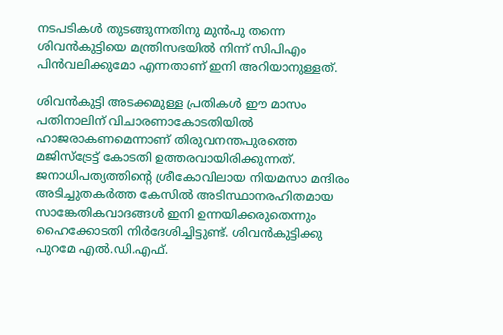നടപടികള്‍ തുടങ്ങുന്നതിനു മുന്‍പു തന്നെ ശിവന്‍കുട്ടിയെ മന്ത്രിസഭയില്‍ നിന്ന് സിപിഎം പിന്‍വലിക്കുമോ എന്നതാണ് ഇനി അറിയാനുള്ളത്.

ശിവന്‍കുട്ടി അടക്കമുള്ള പ്രതികള്‍ ഈ മാസം പതിനാലിന് വിചാരണാകോടതിയില്‍ ഹാജരാകണമെന്നാണ് തിരുവനന്തപുരത്തെ മജിസ്‌ട്രേട്ട് കോടതി ഉത്തരവായിരിക്കുന്നത്. ജനാധിപത്യത്തിന്റെ ശ്രീകോവിലായ നിയമസാ മന്ദിരം അടിച്ചുതകര്‍ത്ത കേസില്‍ അടിസ്ഥാനരഹിതമായ സാങ്കേതികവാദങ്ങള്‍ ഇനി ഉന്നയിക്കരുതെന്നും ഹൈക്കോടതി നിര്‍ദേശിച്ചിട്ടുണ്ട്. ശിവന്‍കുട്ടിക്കു പുറമേ എല്‍.ഡി.എഫ്.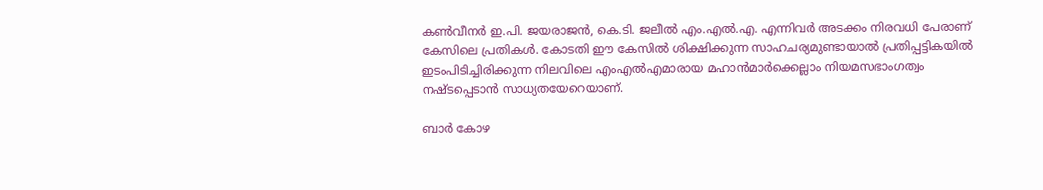കണ്‍വീനര്‍ ഇ.പി. ജയരാജന്‍, കെ.ടി. ജലീല്‍ എം.എല്‍.എ. എന്നിവര്‍ അടക്കം നിരവധി പേരാണ് കേസിലെ പ്രതികള്‍. കോടതി ഈ കേസില്‍ ശിക്ഷിക്കുന്ന സാഹചര്യമുണ്ടായാല്‍ പ്രതിപ്പട്ടികയില്‍ ഇടംപിടിച്ചിരിക്കുന്ന നിലവിലെ എംഎല്‍എമാരായ മഹാന്‍മാര്‍ക്കെല്ലാം നിയമസഭാംഗത്വം നഷ്ടപ്പെടാന്‍ സാധ്യതയേറെയാണ്.

ബാര്‍ കോഴ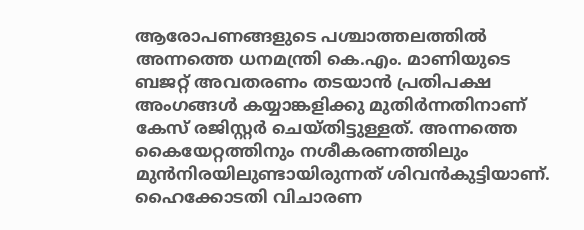ആരോപണങ്ങളുടെ പശ്ചാത്തലത്തില്‍ അന്നത്തെ ധനമന്ത്രി കെ.എം. മാണിയുടെ ബജറ്റ് അവതരണം തടയാന്‍ പ്രതിപക്ഷ അംഗങ്ങള്‍ കയ്യാങ്കളിക്കു മുതിര്‍ന്നതിനാണ് കേസ് രജിസ്റ്റര്‍ ചെയ്തിട്ടുള്ളത്. അന്നത്തെ കൈയേറ്റത്തിനും നശീകരണത്തിലും മുന്‍നിരയിലുണ്ടായിരുന്നത് ശിവന്‍കുട്ടിയാണ്. ഹൈക്കോടതി വിചാരണ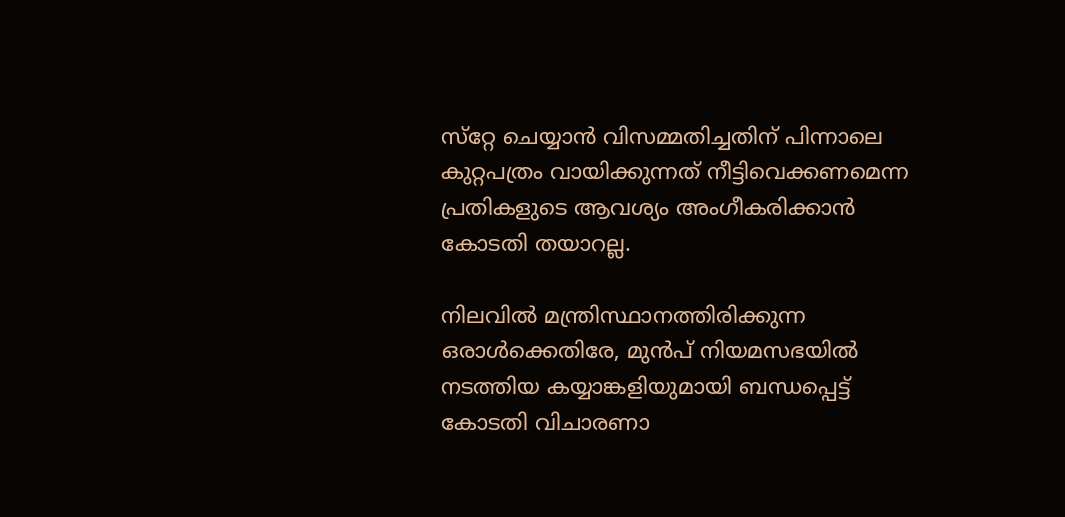സ്‌റ്റേ ചെയ്യാന്‍ വിസമ്മതിച്ചതിന് പിന്നാലെ കുറ്റപത്രം വായിക്കുന്നത് നീട്ടിവെക്കണമെന്ന പ്രതികളുടെ ആവശ്യം അംഗീകരിക്കാന്‍ കോടതി തയാറല്ല.

നിലവില്‍ മന്ത്രിസ്ഥാനത്തിരിക്കുന്ന ഒരാള്‍ക്കെതിരേ, മുന്‍പ് നിയമസഭയില്‍ നടത്തിയ കയ്യാങ്കളിയുമായി ബന്ധപ്പെട്ട് കോടതി വിചാരണാ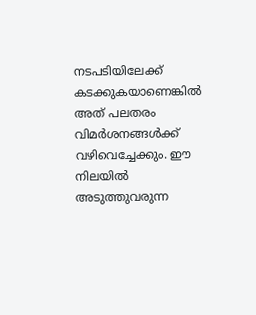നടപടിയിലേക്ക് കടക്കുകയാണെങ്കില്‍ അത് പലതരം വിമര്‍ശനങ്ങള്‍ക്ക് വഴിവെച്ചേക്കും. ഈ നിലയില്‍ അടുത്തുവരുന്ന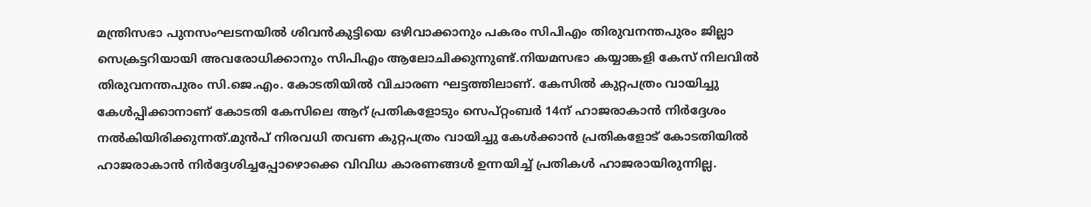മന്ത്രിസഭാ പുനസംഘടനയില്‍ ശിവന്‍കുട്ടിയെ ഒഴിവാക്കാനും പകരം സിപിഎം തിരുവനന്തപുരം ജില്ലാ സെക്രട്ടറിയായി അവരോധിക്കാനും സിപിഎം ആലോചിക്കുന്നുണ്ട്.നിയമസഭാ കയ്യാങ്കളി കേസ് നിലവില്‍ തിരുവനന്തപുരം സി.ജെ.എം. കോടതിയില്‍ വിചാരണ ഘട്ടത്തിലാണ്. കേസില്‍ കുറ്റപത്രം വായിച്ചു കേള്‍പ്പിക്കാനാണ് കോടതി കേസിലെ ആറ് പ്രതികളോടും സെപ്റ്റംബര്‍ 14ന് ഹാജരാകാന്‍ നിര്‍ദ്ദേശം നല്‍കിയിരിക്കുന്നത്.മുന്‍പ് നിരവധി തവണ കുറ്റപത്രം വായിച്ചു കേള്‍ക്കാന്‍ പ്രതികളോട് കോടതിയില്‍ ഹാജരാകാന്‍ നിര്‍ദ്ദേശിച്ചപ്പോഴൊക്കെ വിവിധ കാരണങ്ങള്‍ ഉന്നയിച്ച് പ്രതികള്‍ ഹാജരായിരുന്നില്ല.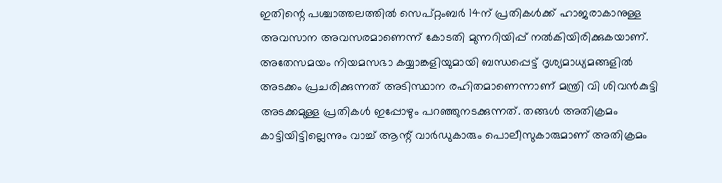ഇതിന്റെ പശ്ചാത്തലത്തില്‍ സെപ്റ്റംബര്‍ 14ന് പ്രതികള്‍ക്ക് ഹാജരാകാനുള്ള അവസാന അവസരമാണെന്ന് കോടതി മുന്നറിയിപ്പ് നല്‍കിയിരിക്കുകയാണ്. അതേസമയം നിയമസഭാ കയ്യാങ്കളിയുമായി ബന്ധപ്പെട്ട് ദൃശ്യമാധ്യമങ്ങളില്‍ അടക്കം പ്രചരിക്കുന്നത് അടിസ്ഥാന രഹിതമാണെന്നാണ് മന്ത്രി വി ശിവന്‍കുട്ടി അടക്കമുള്ള പ്രതികള്‍ ഇപ്പോഴും പറഞ്ഞുനടക്കുന്നത്. തങ്ങള്‍ അതിക്രമം കാട്ടിയിട്ടില്ലെന്നും വാച്ച് ആന്റ് വാര്‍ഡുകാരും പൊലീസുകാരുമാണ് അതിക്രമം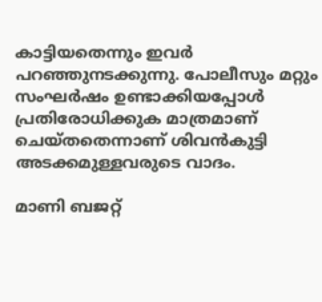കാട്ടിയതെന്നും ഇവര്‍ പറഞ്ഞുനടക്കുന്നു. പോലീസും മറ്റും സംഘര്‍ഷം ഉണ്ടാക്കിയപ്പോള്‍ പ്രതിരോധിക്കുക മാത്രമാണ് ചെയ്തതെന്നാണ് ശിവന്‍കുട്ടി അടക്കമുള്ളവരുടെ വാദം.

മാണി ബജറ്റ്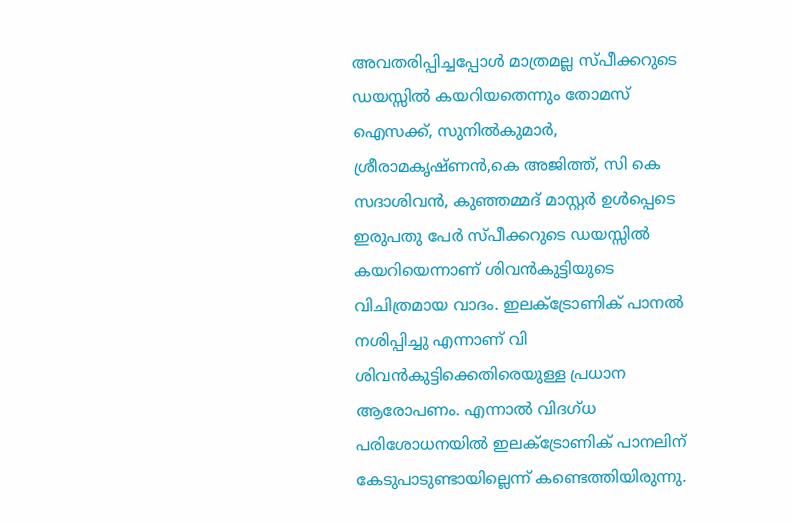അവതരിപ്പിച്ചപ്പോള്‍ മാത്രമല്ല സ്പീക്കറുടെ ഡയസ്സില്‍ കയറിയതെന്നും തോമസ് ഐസക്ക്, സുനില്‍കുമാര്‍, ശ്രീരാമകൃഷ്ണന്‍,കെ അജിത്ത്, സി കെ സദാശിവന്‍, കുഞ്ഞമ്മദ് മാസ്റ്റര്‍ ഉള്‍പ്പെടെ ഇരുപതു പേര്‍ സ്പീക്കറുടെ ഡയസ്സില്‍ കയറിയെന്നാണ് ശിവന്‍കുട്ടിയുടെ വിചിത്രമായ വാദം. ഇലക്ട്രോണിക് പാനല്‍ നശിപ്പിച്ചു എന്നാണ് വി ശിവന്‍കുട്ടിക്കെതിരെയുള്ള പ്രധാന ആരോപണം. എന്നാല്‍ വിദഗ്ധ പരിശോധനയില്‍ ഇലക്ട്രോണിക് പാനലിന് കേടുപാടുണ്ടായില്ലെന്ന് കണ്ടെത്തിയിരുന്നു.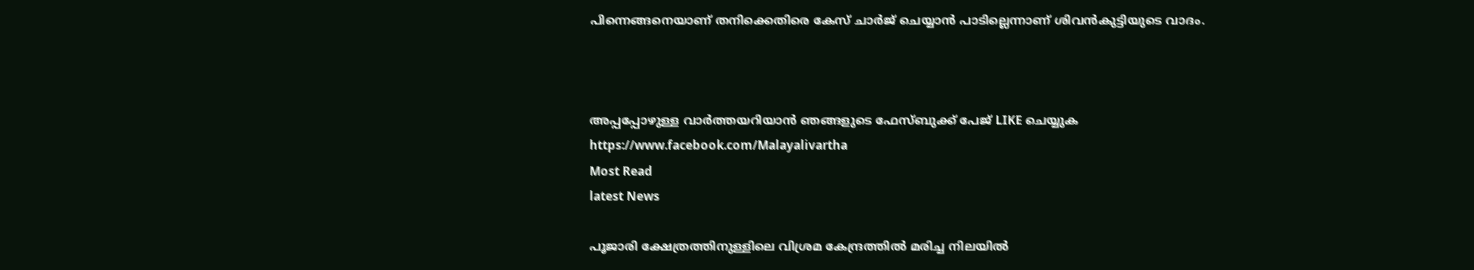പിന്നെങ്ങനെയാണ് തനിക്കെതിരെ കേസ് ചാര്‍ജ് ചെയ്യാന്‍ പാടില്ലെന്നാണ് ശിവന്‍കുട്ടിയുടെ വാദം.



അപ്പപ്പോഴുള്ള വാര്‍ത്തയറിയാന്‍ ഞങ്ങളുടെ ഫേസ്‌ബുക്ക്‌ പേജ് LIKE ചെയ്യുക
https://www.facebook.com/Malayalivartha
Most Read
latest News

പൂജാരി ക്ഷേത്രത്തിനുള്ളിലെ വിശ്രമ കേന്ദ്രത്തില്‍ മരിച്ച നിലയില്‍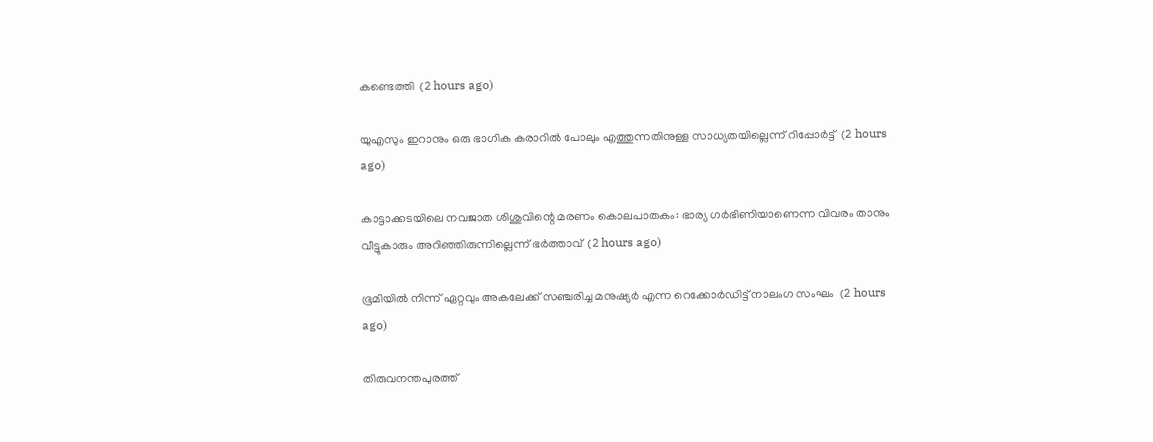കണ്ടെത്തി  (2 hours ago)

യുഎസും ഇറാനും ഒരു ഭാഗിക കരാറില്‍ പോലും എത്തുന്നതിനുള്ള സാധ്യതയില്ലെന്ന് റിപ്പോര്‍ട്ട്  (2 hours ago)

കാട്ടാക്കടയിലെ നവജാത ശിശുവിന്റെ മരണം കൊലപാതകം: ഭാര്യ ഗര്‍ഭിണിയാണെന്ന വിവരം താനും വീട്ടുകാരും അറിഞ്ഞിരുന്നില്ലെന്ന് ഭര്‍ത്താവ്  (2 hours ago)

ഭൂമിയില്‍ നിന്ന് ഏറ്റവും അകലേക്ക് സഞ്ചരിച്ച മനുഷ്യര്‍ എന്ന റെക്കോര്‍ഡിട്ട് നാലംഗ സംഘം  (2 hours ago)

തിരുവനന്തപുരത്ത്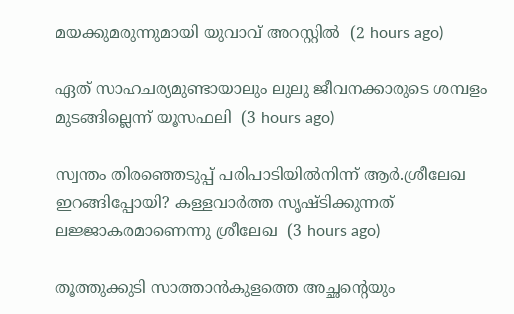മയക്കുമരുന്നുമായി യുവാവ് അറസ്റ്റില്‍  (2 hours ago)

ഏത് സാഹചര്യമുണ്ടായാലും ലുലു ജീവനക്കാരുടെ ശമ്പളം മുടങ്ങില്ലെന്ന് യൂസഫലി  (3 hours ago)

സ്വന്തം തിരഞ്ഞെടുപ്പ് പരിപാടിയില്‍നിന്ന് ആര്‍.ശ്രീലേഖ ഇറങ്ങിപ്പോയി? കള്ളവാര്‍ത്ത സൃഷ്ടിക്കുന്നത് ലജ്ജാകരമാണെന്നു ശ്രീലേഖ  (3 hours ago)

തൂത്തുക്കുടി സാത്താന്‍കുളത്തെ അച്ഛന്റെയും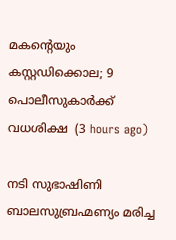മകന്റെയും കസ്റ്റഡിക്കൊല; 9 പൊലീസുകാര്‍ക്ക് വധശിക്ഷ  (3 hours ago)

നടി സുഭാഷിണി ബാലസുബ്രഹ്മണ്യം മരിച്ച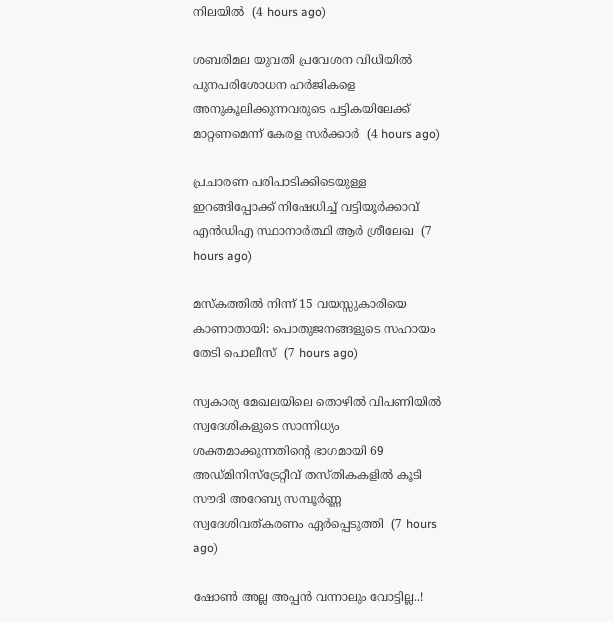നിലയില്‍  (4 hours ago)

ശബരിമല യുവതി പ്രവേശന വിധിയില്‍ പുനപരിശോധന ഹര്‍ജികളെ അനുകൂലിക്കുന്നവരുടെ പട്ടികയിലേക്ക് മാറ്റണമെന്ന് കേരള സര്‍ക്കാര്‍  (4 hours ago)

പ്രചാരണ പരിപാടിക്കിടെയുള്ള ഇറങ്ങിപ്പോക്ക് നിഷേധിച്ച് വട്ടിയൂർക്കാവ് എൻഡിഎ സ്ഥാനാർത്ഥി ആർ ശ്രീലേഖ  (7 hours ago)

മസ്‌കത്തില്‍ നിന്ന് 15 വയസ്സുകാരിയെ കാണാതായി: പൊതുജനങ്ങളുടെ സഹായം തേടി പൊലീസ്  (7 hours ago)

സ്വകാര്യ മേഖലയിലെ തൊഴിൽ വിപണിയിൽ സ്വദേശികളുടെ സാന്നിധ്യം ശക്തമാക്കുന്നതിന്റെ ഭാഗമായി 69 അഡ്മിനിസ്ട്രേറ്റീവ് തസ്തികകളിൽ കൂടി സൗദി അറേബ്യ സമ്പൂർണ്ണ സ്വദേശിവത്കരണം ഏർപ്പെടുത്തി  (7 hours ago)

ഷോൺ അല്ല അപ്പൻ വന്നാലും വോട്ടില്ല..!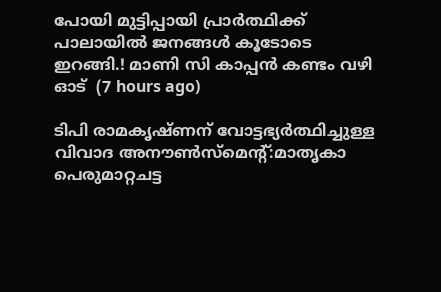പോയി മുട്ടിപ്പായി പ്രാർത്ഥിക്ക് പാലായിൽ ജനങ്ങൾ കൂടോടെ ഇറങ്ങി.! മാണി സി കാപ്പൻ കണ്ടം വഴി ഓട്  (7 hours ago)

ടിപി രാമകൃഷ്ണന് വോട്ടഭ്യര്‍ത്ഥിച്ചുള്ള വിവാദ അനൗണ്‍സ്‌മെന്റ്:മാതൃകാ പെരുമാറ്റചട്ട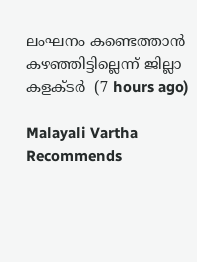ലംഘനം കണ്ടെത്താന്‍ കഴഞ്ഞിട്ടില്ലെന്ന് ജില്ലാ കളക്ടര്‍  (7 hours ago)

Malayali Vartha Recommends